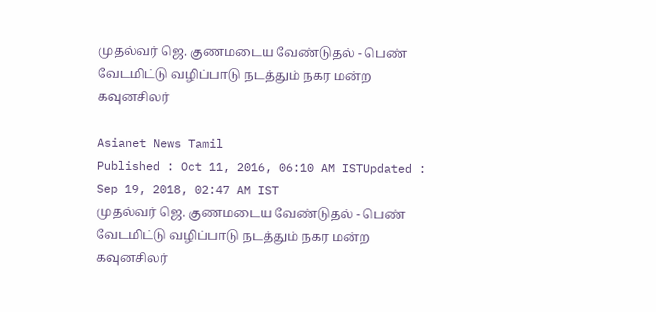முதல்வர் ஜெ. குணமடைய வேண்டுதல் - பெண் வேடமிட்டு வழிப்பாடு நடத்தும் நகர மன்ற கவுனசிலர்

Asianet News Tamil
Published : Oct 11, 2016, 06:10 AM ISTUpdated : Sep 19, 2018, 02:47 AM IST
முதல்வர் ஜெ. குணமடைய வேண்டுதல் - பெண் வேடமிட்டு வழிப்பாடு நடத்தும் நகர மன்ற கவுனசிலர்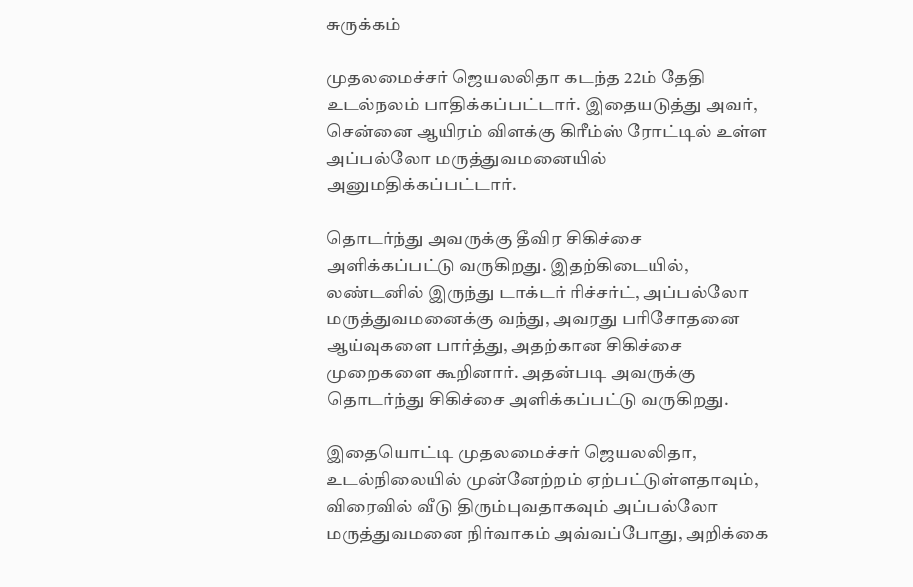சுருக்கம்

முதலமைச்சர் ஜெயலலிதா கடந்த 22ம் தேதி உடல்நலம் பாதிக்கப்பட்டார். இதையடுத்து அவர், சென்னை ஆயிரம் விளக்கு கிரீம்ஸ் ரோட்டில் உள்ள அப்பல்லோ மருத்துவமனையில் அனுமதிக்கப்பட்டார்.

தொடர்ந்து அவருக்கு தீவிர சிகிச்சை அளிக்கப்பட்டு வருகிறது. இதற்கிடையில், லண்டனில் இருந்து டாக்டர் ரிச்சர்ட், அப்பல்லோ மருத்துவமனைக்கு வந்து, அவரது பரிசோதனை ஆய்வுகளை பார்த்து, அதற்கான சிகிச்சை முறைகளை கூறினார். அதன்படி அவருக்கு தொடர்ந்து சிகிச்சை அளிக்கப்பட்டு வருகிறது.

இதையொட்டி முதலமைச்சர் ஜெயலலிதா, உடல்நிலையில் முன்னேற்றம் ஏற்பட்டுள்ளதாவும், விரைவில் வீடு திரும்புவதாகவும் அப்பல்லோ மருத்துவமனை நிர்வாகம் அவ்வப்போது, அறிக்கை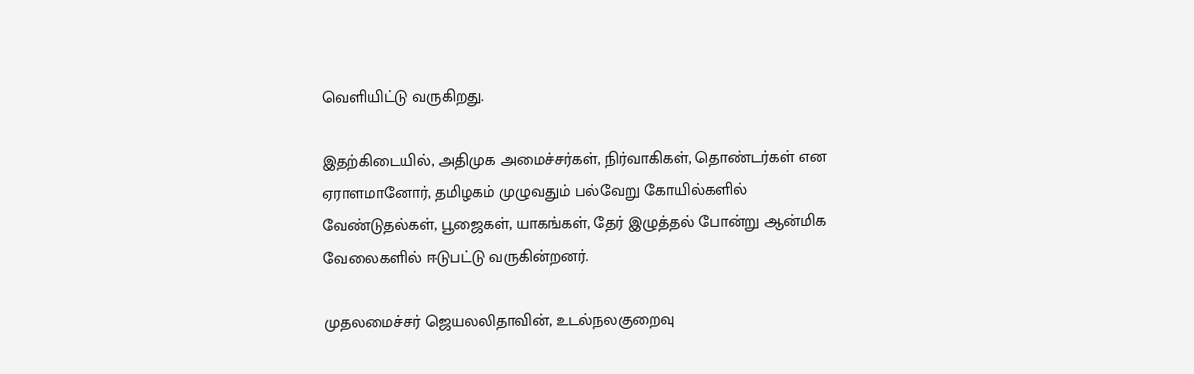வெளியிட்டு வருகிறது.

இதற்கிடையில், அதிமுக அமைச்சர்கள், நிர்வாகிகள், தொண்டர்கள் என ஏராளமானோர், தமிழகம் முழுவதும் பல்வேறு கோயில்களில் வேண்டுதல்கள், பூஜைகள், யாகங்கள், தேர் இழுத்தல் போன்று ஆன்மிக வேலைகளில் ஈடுபட்டு வருகின்றனர்.

முதலமைச்சர் ஜெயலலிதாவின், உடல்நலகுறைவு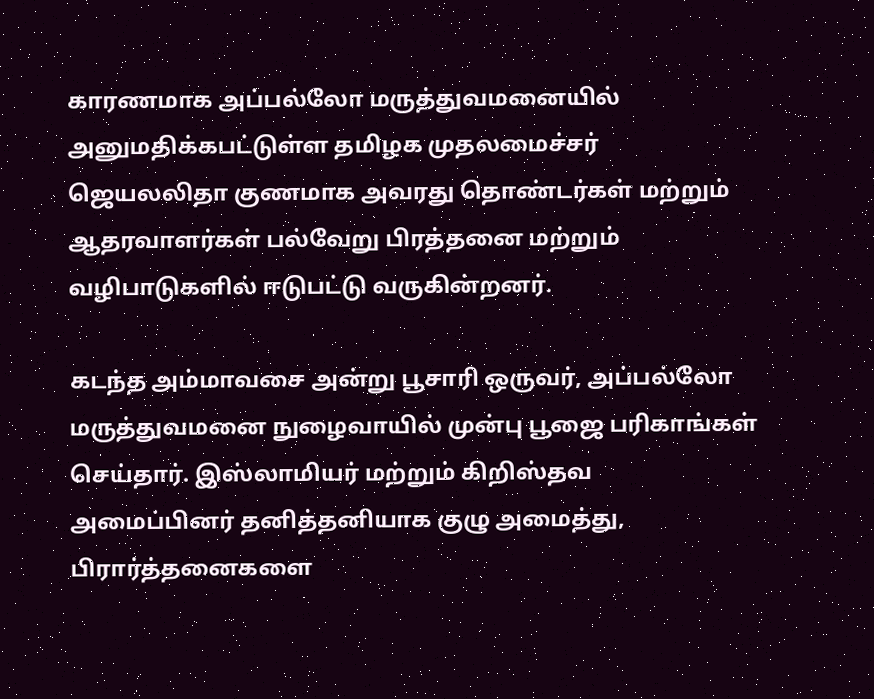காரணமாக அப்பல்லோ மருத்துவமனையில் அனுமதிக்கபட்டுள்ள தமிழக முதலமைச்சர் ஜெயலலிதா குணமாக அவரது தொண்டர்கள் மற்றும் ஆதரவாளர்கள் பல்வேறு பிரத்தனை மற்றும் வழிபாடுகளில் ஈடுபட்டு வருகின்றனர்.

கடந்த அம்மாவசை அன்று பூசாரி ஒருவர், அப்பல்லோ மருத்துவமனை நுழைவாயில் முன்பு பூஜை பரிகாங்கள் செய்தார். இஸ்லாமியர் மற்றும் கிறிஸ்தவ அமைப்பினர் தனித்தனியாக குழு அமைத்து, பிரார்த்தனைகளை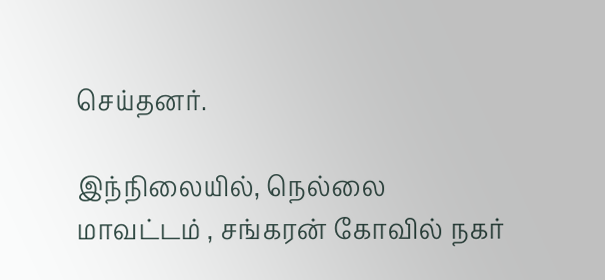செய்தனர்.

இந்நிலையில், நெல்லை மாவட்டம் , சங்கரன் கோவில் நகர்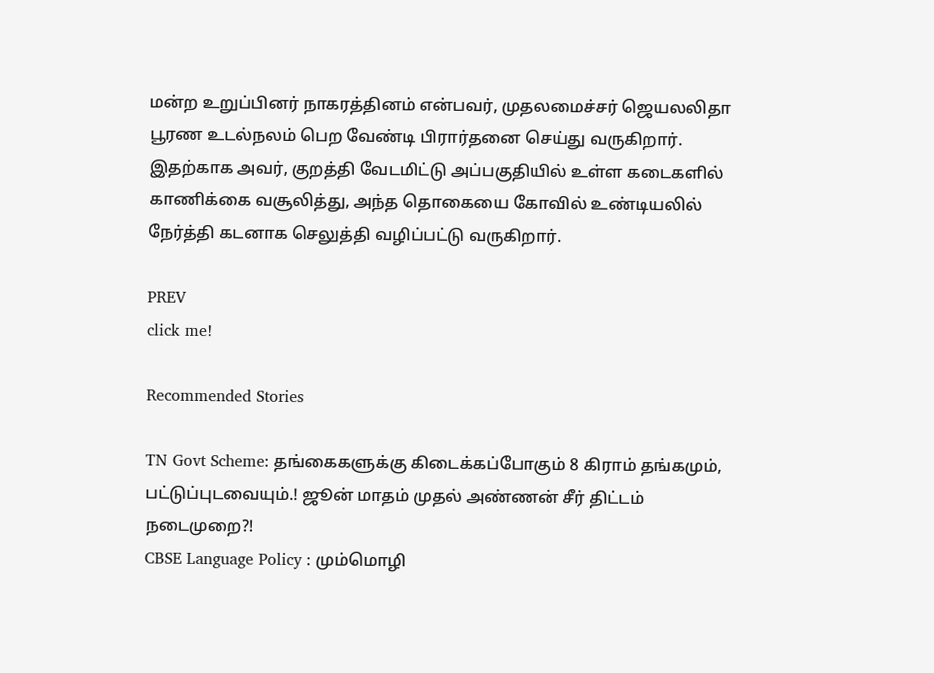மன்ற உறுப்பினர் நாகரத்தினம் என்பவர், முதலமைச்சர் ஜெயலலிதா பூரண உடல்நலம் பெற வேண்டி பிரார்தனை செய்து வருகிறார். இதற்காக அவர், குறத்தி வேடமிட்டு அப்பகுதியில் உள்ள கடைகளில் காணிக்கை வசூலித்து, அந்த தொகையை கோவில் உண்டியலில் நேர்த்தி கடனாக செலுத்தி வழிப்பட்டு வருகிறார்.

PREV
click me!

Recommended Stories

TN Govt Scheme: தங்கைகளுக்கு கிடைக்கப்போகும் 8 கிராம் தங்கமும், பட்டுப்புடவையும்.! ஜூன் மாதம் முதல் அண்ணன் சீர் திட்டம் நடைமுறை?!
CBSE Language Policy : மும்மொழி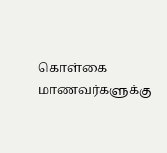கொள்கை மாணவர்களுக்கு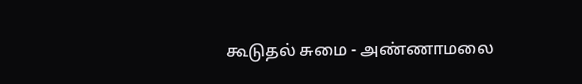கூடுதல் சுமை - அண்ணாமலை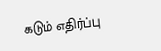கடும் எதிர்ப்பு